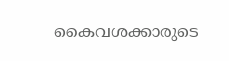കൈവശക്കാരുടെ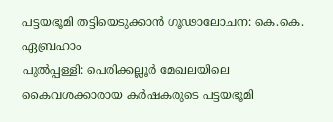പട്ടയഭൂമി തട്ടിയെടുക്കാൻ ഗൂഢാലോചന: കെ.കെ. ഏബ്രഹാം
പുൽപ്പള്ളി: പെരിക്കല്ലൂർ മേഖലയിലെ കൈവശക്കാരായ കർഷകരുടെ പട്ടയഭൂമി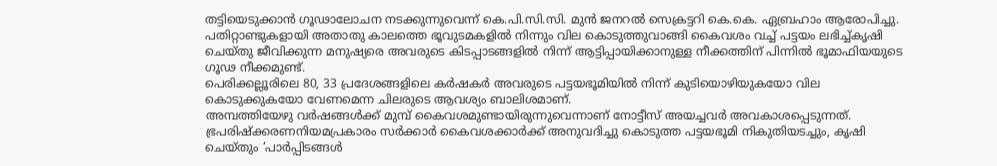തട്ടിയെടുക്കാൻ ഗൂഢാലോചന നടക്കുന്നുവെന്ന് കെ.പി.സി.സി. മുൻ ജനറൽ സെക്രട്ടറി കെ.കെ. ഏബ്രഹാം ആരോപിച്ചു.
പതിറ്റാണ്ടുകളായി അതാതു കാലത്തെ ഭൂവുടമകളിൽ നിന്നും വില കൊടുത്തുവാങ്ങി കൈവശം വച്ച് പട്ടയം ലഭിച്ച്കൃഷി ചെയ്തു ജീവിക്കുന്ന മനുഷ്യരെ അവരുടെ കിടപ്പാടങ്ങളിൽ നിന്ന് ആട്ടിപ്പായിക്കാനുള്ള നീക്കത്തിന് പിന്നിൽ ഭൂമാഫിയയുടെ ഗൂഢ നീക്കമുണ്ട്.
പെരിക്കല്ലൂരിലെ 80, 33 പ്രദേശങ്ങളിലെ കർഷകർ അവരുടെ പട്ടയഭൂമിയിൽ നിന്ന് കുടിയൊഴിയുകയോ വില കൊടുക്കുകയോ വേണമെന്ന ചിലരുടെ ആവശ്യം ബാലിശമാണ്.
അമ്പത്തിയേഴു വർഷങ്ങൾക്ക് മുമ്പ് കൈവശമുണ്ടായിരുന്നുവെന്നാണ് നോട്ടീസ് അയച്ചവർ അവകാശപ്പെടുന്നത്.
ഭ്രപരിഷ്ക്കരണനിയമപ്രകാരം സർക്കാർ കൈവശക്കാർക്ക് അനുവദിച്ചു കൊടുത്ത പട്ടയഭൂമി നികുതിയടച്ചും, കൃഷി ചെയ്തും ‘പാർപ്പിടങ്ങൾ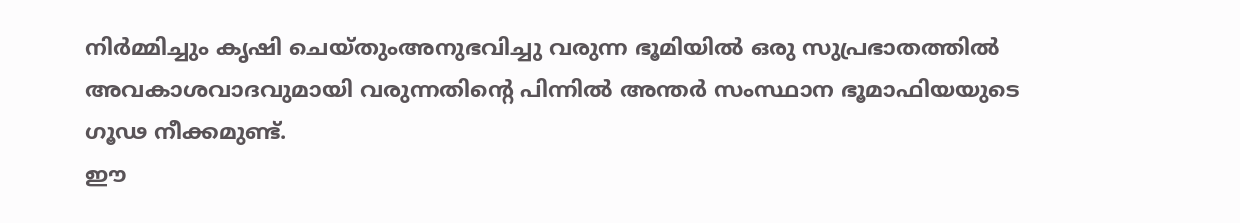നിർമ്മിച്ചും കൃഷി ചെയ്തുംഅനുഭവിച്ചു വരുന്ന ഭൂമിയിൽ ഒരു സുപ്രഭാതത്തിൽ അവകാശവാദവുമായി വരുന്നതിൻ്റെ പിന്നിൽ അന്തർ സംസ്ഥാന ഭൂമാഫിയയുടെ ഗൂഢ നീക്കമുണ്ട്.
ഈ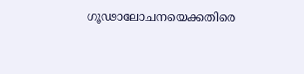ഗൂഢാലോചനയെക്കതിരെ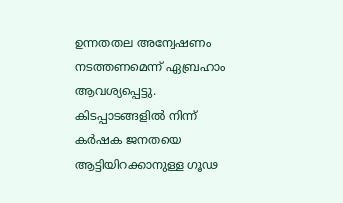ഉന്നതതല അന്വേഷണം നടത്തണമെന്ന് ഏബ്രഹാം ആവശ്യപ്പെട്ടു. കിടപ്പാടങ്ങളിൽ നിന്ന് കർഷക ജനതയെ ആട്ടിയിറക്കാനുള്ള ഗൂഢ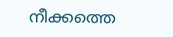നീക്കത്തെ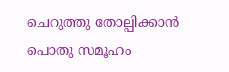ചെറുത്തു തോല്പിക്കാൻ പൊതു സമൂഹം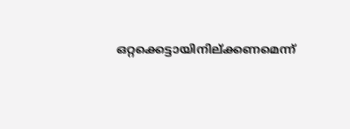ഒറ്റക്കെട്ടായിനില്ക്കണമെന്ന്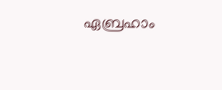ഏബ്രഹാം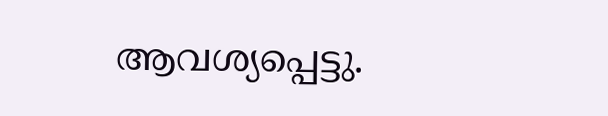ആവശ്യപ്പെട്ടു.